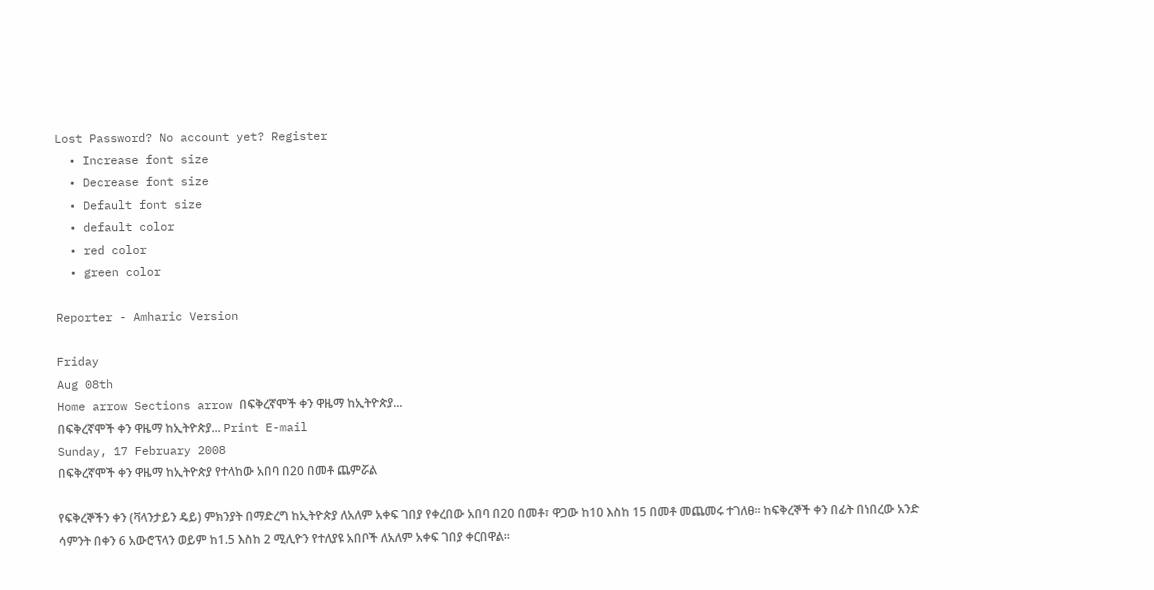Lost Password? No account yet? Register
  • Increase font size
  • Decrease font size
  • Default font size
  • default color
  • red color
  • green color

Reporter - Amharic Version

Friday
Aug 08th
Home arrow Sections arrow በፍቅረኛሞች ቀን ዋዜማ ከኢትዮጵያ...
በፍቅረኛሞች ቀን ዋዜማ ከኢትዮጵያ... Print E-mail
Sunday, 17 February 2008
በፍቅረኛሞች ቀን ዋዜማ ከኢትዮጵያ የተላከው አበባ በ20 በመቶ ጨምሯል

የፍቅረኞችን ቀን (ቫላንታይን ዴይ) ምክንያት በማድረግ ከኢትዮጵያ ለአለም አቀፍ ገበያ የቀረበው አበባ በ20 በመቶ፣ ዋጋው ከ10 እስከ 15 በመቶ መጨመሩ ተገለፀ፡፡ ከፍቅረኞች ቀን በፊት በነበረው አንድ ሳምንት በቀን 6 አውሮፕላን ወይም ከ1.5 እስከ 2 ሚሊዮን የተለያዩ አበቦች ለአለም አቀፍ ገበያ ቀርበዋል፡፡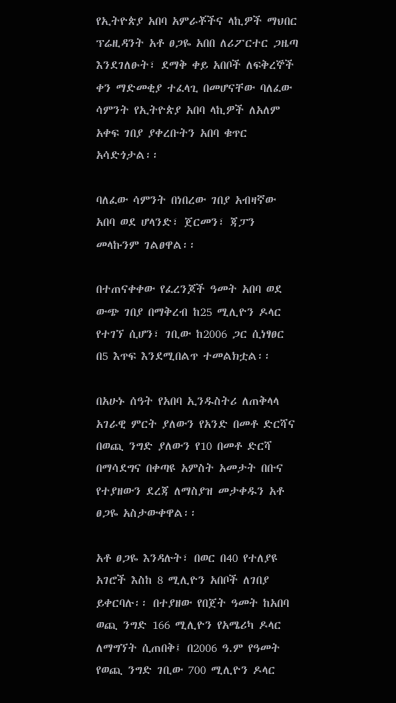የኢትዮጵያ አበባ አምራቾችና ላኪዎች ማህበር ፕሬዚዳንት አቶ ፀጋዬ አበበ ለሪፖርተር ጋዜጣ እንደገለፁት፣ ደማቅ ቀይ አበቦች ለፍቅረኞች ቀን ማድመቂያ ተፈላጊ በመሆናቸው ባለፈው ሳምንት የኢትዮጵያ አበባ ላኪዎች ለአለም አቀፍ ገበያ ያቀረቡትን አበባ ቁጥር አሳድጎታል፡፡

ባለፈው ሳምንት በነበረው ገበያ አብዛኛው አበባ ወደ ሆላንድ፣ ጀርመን፣ ጃፓን መላኩንም ገልፀዋል፡፡

በተጠናቀቀው የፈረንጆች ዓመት አበባ ወደ ውጭ ገበያ በማቅረብ ከ25 ሚሊዮን ዶላር የተገኘ ሲሆን፣ ገቢው ከ2006 ጋር ሲነፃፀር በ5 እጥፍ እንደሚበልጥ ተመልክቷል፡፡

በአሁኑ ሰዓት የአበባ ኢንዱስትሪ ለጠቅላላ አገራዊ ምርት ያለውን የአንድ በመቶ ድርሻና በወጪ ንግድ ያለውን የ10 በመቶ ድርሻ በማሳደግና በቀጣዩ አምስት አመታት በቡና የተያዘውን ደረጃ ለማስያዝ መታቀዱን አቶ ፀጋዬ አስታውቀዋል፡፡

አቶ ፀጋዬ እንዳሉት፣ በወር በ40 የተለያዩ አገሮች እስከ 8 ሚሊዮን አበቦች ለገበያ ይቀርባሉ፡፡ በተያዘው የበጀት ዓመት ከአበባ ወጪ ንግድ 166 ሚሊዮን የአሜሪካ ዶላር ለማግኘት ሲጠበቅ፤ በ2006 ዓ.ም የዓመት የወጪ ንግድ ገቢው 700 ሚሊዮን ዶላር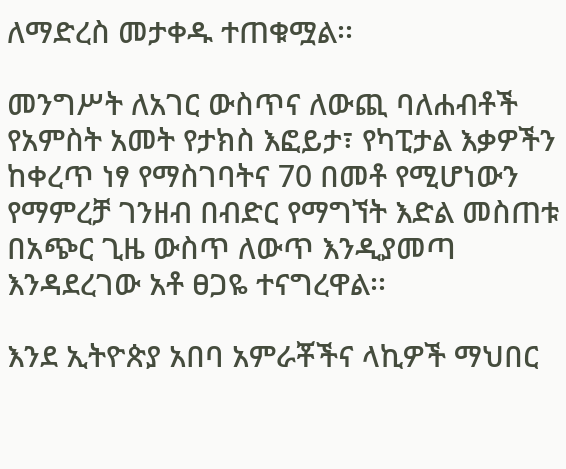ለማድረስ መታቀዱ ተጠቁሟል፡፡

መንግሥት ለአገር ውስጥና ለውጪ ባለሐብቶች የአምስት አመት የታክስ እፎይታ፣ የካፒታል እቃዎችን ከቀረጥ ነፃ የማስገባትና 70 በመቶ የሚሆነውን የማምረቻ ገንዘብ በብድር የማግኘት እድል መስጠቱ በአጭር ጊዜ ውስጥ ለውጥ እንዲያመጣ እንዳደረገው አቶ ፀጋዬ ተናግረዋል፡፡

እንደ ኢትዮጵያ አበባ አምራቾችና ላኪዎች ማህበር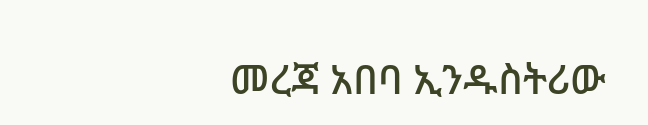መረጃ አበባ ኢንዱስትሪው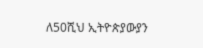ለ50ሺህ ኢትዮጵያውያን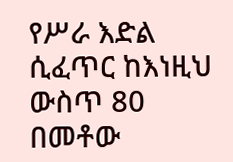የሥራ እድል ሲፈጥር ከእነዚህ ውስጥ 80 በመቶው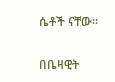ሴቶች ናቸው፡፡

በቤዛዊት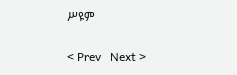ሥዩም

< Prev   Next >